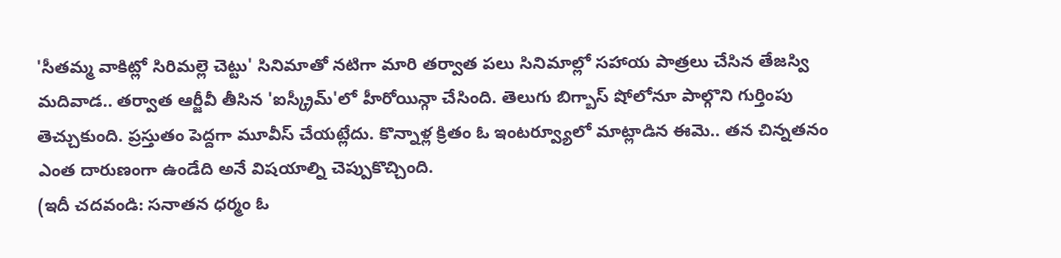'సీతమ్మ వాకిట్లో సిరిమల్లె చెట్టు' సినిమాతో నటిగా మారి తర్వాత పలు సినిమాల్లో సహాయ పాత్రలు చేసిన తేజస్వి మదివాడ.. తర్వాత ఆర్జీవీ తీసిన 'ఐస్క్రీమ్'లో హీరోయిన్గా చేసింది. తెలుగు బిగ్బాస్ షోలోనూ పాల్గొని గుర్తింపు తెచ్చుకుంది. ప్రస్తుతం పెద్దగా మూవీస్ చేయట్లేదు. కొన్నాళ్ల క్రితం ఓ ఇంటర్వ్యూలో మాట్లాడిన ఈమె.. తన చిన్నతనం ఎంత దారుణంగా ఉండేది అనే విషయాల్ని చెప్పుకొచ్చింది.
(ఇదీ చదవండి: సనాతన ధర్మం ఓ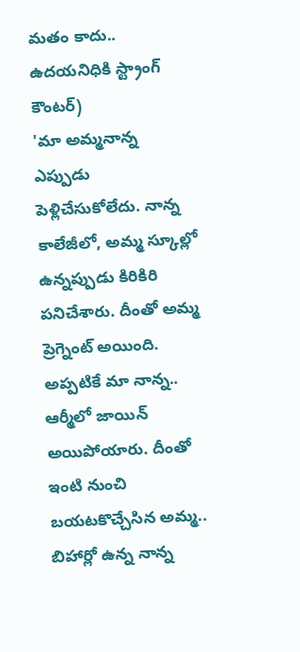మతం కాదు.. ఉదయనిధికి స్ట్రాంగ్ కౌంటర్)
'మా అమ్మనాన్న ఎప్పుడు పెళ్లిచేసుకోలేదు. నాన్న కాలేజీలో, అమ్మ స్కూల్లో ఉన్నప్పుడు కిరికిరి పనిచేశారు. దీంతో అమ్మ ప్రెగ్నెంట్ అయింది. అప్పటికే మా నాన్న.. ఆర్మీలో జాయిన్ అయిపోయారు. దీంతో ఇంటి నుంచి బయటకొచ్చేసిన అమ్మ.. బిహార్లో ఉన్న నాన్న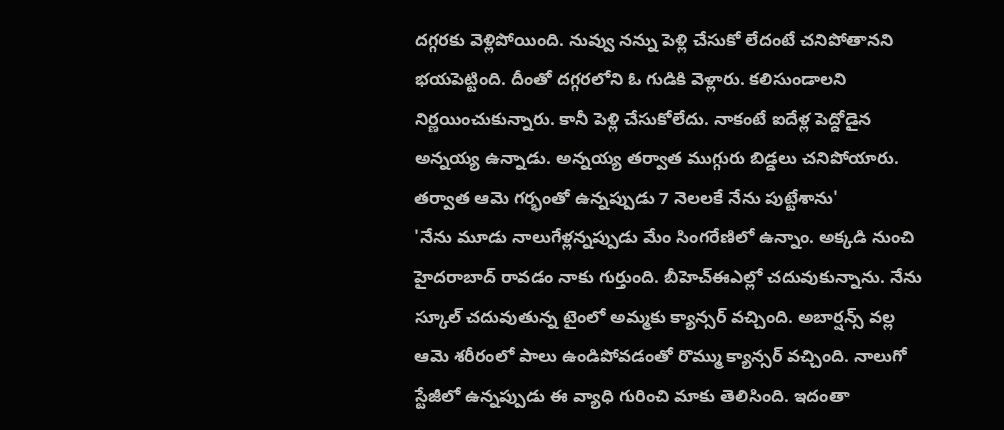దగ్గరకు వెళ్లిపోయింది. నువ్వు నన్ను పెళ్లి చేసుకో లేదంటే చనిపోతానని భయపెట్టింది. దీంతో దగ్గరలోని ఓ గుడికి వెళ్లారు. కలిసుండాలని నిర్ణయించుకున్నారు. కానీ పెళ్లి చేసుకోలేదు. నాకంటే ఐదేళ్ల పెద్దోడైన అన్నయ్య ఉన్నాడు. అన్నయ్య తర్వాత ముగ్గురు బిడ్డలు చనిపోయారు. తర్వాత ఆమె గర్భంతో ఉన్నప్పుడు 7 నెలలకే నేను పుట్టేశాను'
'నేను మూడు నాలుగేళ్లన్నప్పుడు మేం సింగరేణిలో ఉన్నాం. అక్కడి నుంచి హైదరాబాద్ రావడం నాకు గుర్తుంది. బీహెచ్ఈఎల్లో చదువుకున్నాను. నేను స్కూల్ చదువుతున్న టైంలో అమ్మకు క్యాన్సర్ వచ్చింది. అబార్షన్స్ వల్ల ఆమె శరీరంలో పాలు ఉండిపోవడంతో రొమ్ము క్యాన్సర్ వచ్చింది. నాలుగో స్టేజీలో ఉన్నప్పుడు ఈ వ్యాధి గురించి మాకు తెలిసింది. ఇదంతా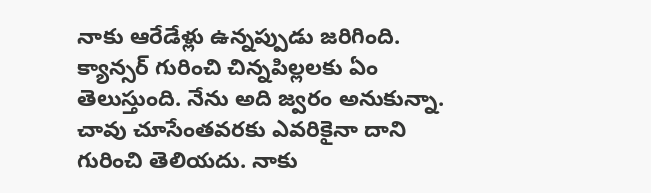నాకు ఆరేడేళ్లు ఉన్నప్పుడు జరిగింది. క్యాన్సర్ గురించి చిన్నపిల్లలకు ఏం తెలుస్తుంది. నేను అది జ్వరం అనుకున్నా. చావు చూసేంతవరకు ఎవరికైనా దాని గురించి తెలియదు. నాకు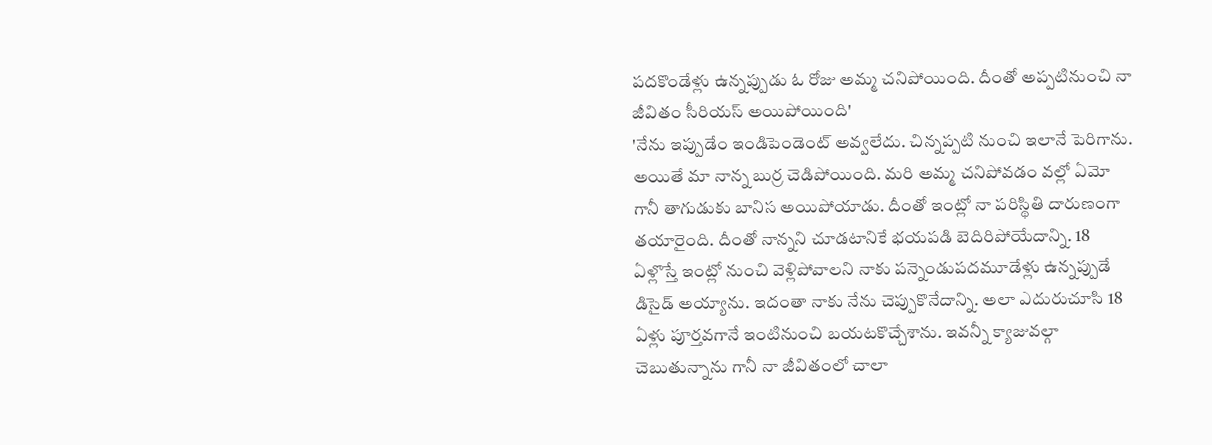పదకొండేళ్లు ఉన్నప్పుడు ఓ రోజు అమ్మ చనిపోయింది. దీంతో అప్పటినుంచి నా జీవితం సీరియస్ అయిపోయింది'
'నేను ఇప్పుడేం ఇండిపెండెంట్ అవ్వలేదు. చిన్నప్పటి నుంచి ఇలానే పెరిగాను. అయితే మా నాన్న బుర్ర చెడిపోయింది. మరి అమ్మ చనిపోవడం వల్లో ఏమో గానీ తాగుడుకు బానిస అయిపోయాడు. దీంతో ఇంట్లో నా పరిస్థితి దారుణంగా తయారైంది. దీంతో నాన్నని చూడటానికే భయపడి బెదిరిపోయేదాన్ని. 18 ఏళ్లొస్తే ఇంట్లో నుంచి వెళ్లిపోవాలని నాకు పన్నెండుపదమూడేళ్లు ఉన్నప్పుడే డిసైడ్ అయ్యాను. ఇదంతా నాకు నేను చెప్పుకొనేదాన్ని. అలా ఎదురుచూసి 18 ఏళ్లు పూర్తవగానే ఇంటినుంచి బయటకొచ్చేశాను. ఇవన్నీ క్యాజువల్గా చెబుతున్నాను గానీ నా జీవితంలో చాలా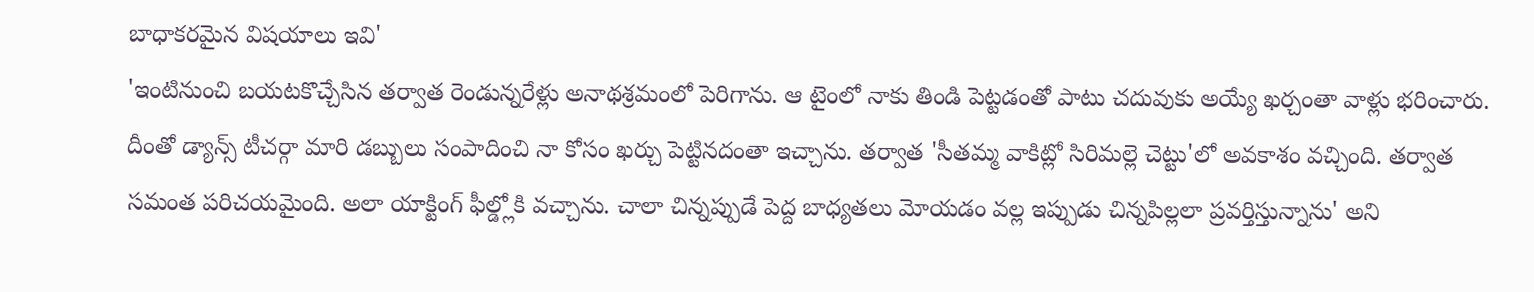బాధాకరమైన విషయాలు ఇవి'
'ఇంటినుంచి బయటకొచ్చేసిన తర్వాత రెండున్నరేళ్లు అనాథశ్రమంలో పెరిగాను. ఆ టైంలో నాకు తిండి పెట్టడంతో పాటు చదువుకు అయ్యే ఖర్చంతా వాళ్లు భరించారు. దీంతో డ్యాన్స్ టీచర్గా మారి డబ్బులు సంపాదించి నా కోసం ఖర్చు పెట్టినదంతా ఇచ్చాను. తర్వాత 'సీతమ్మ వాకిట్లో సిరిమల్లె చెట్టు'లో అవకాశం వచ్చింది. తర్వాత సమంత పరిచయమైంది. అలా యాక్టింగ్ ఫీల్డ్లోకి వచ్చాను. చాలా చిన్నప్పుడే పెద్ద బాధ్యతలు మోయడం వల్ల ఇప్పుడు చిన్నపిల్లలా ప్రవర్తిస్తున్నాను' అని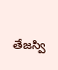తేజస్వి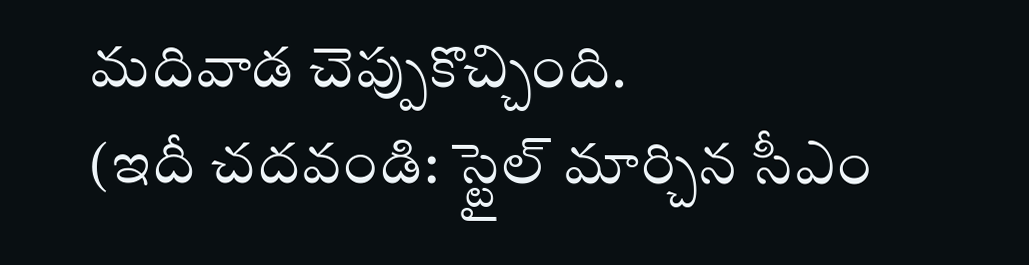మదివాడ చెప్పుకొచ్చింది.
(ఇదీ చదవండి: స్టైల్ మార్చిన సీఎం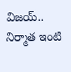విజయ్.. నిర్మాత ఇంటి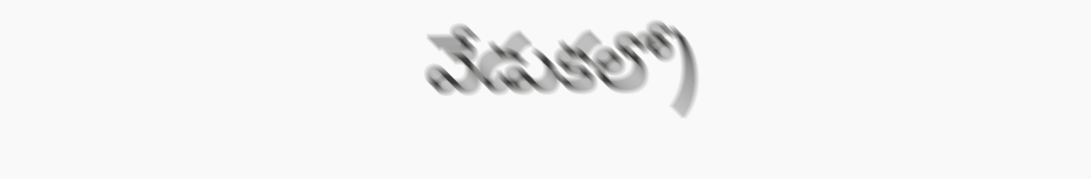వేడుకలో)